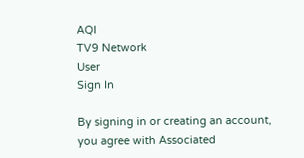AQI
TV9 Network
User
Sign In

By signing in or creating an account, you agree with Associated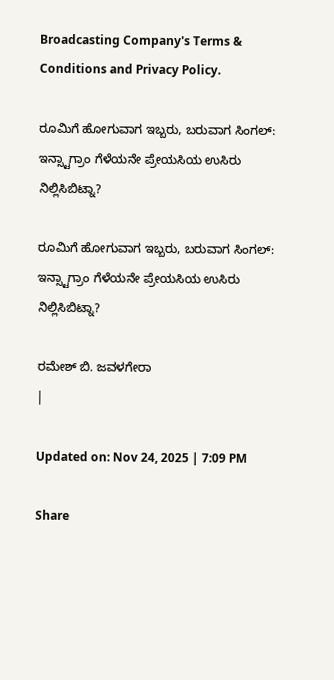Broadcasting Company's Terms & Conditions and Privacy Policy.

ರೂಮಿಗೆ ಹೋಗುವಾಗ ಇಬ್ಬರು, ಬರುವಾಗ ಸಿಂಗಲ್: ಇನ್ಸ್ಟಾಗ್ರಾಂ ಗೆಳೆಯನೇ ಪ್ರೇಯಸಿಯ ಉಸಿರು ನಿಲ್ಲಿಸಿಬಿಟ್ನಾ?

ರೂಮಿಗೆ ಹೋಗುವಾಗ ಇಬ್ಬರು, ಬರುವಾಗ ಸಿಂಗಲ್: ಇನ್ಸ್ಟಾಗ್ರಾಂ ಗೆಳೆಯನೇ ಪ್ರೇಯಸಿಯ ಉಸಿರು ನಿಲ್ಲಿಸಿಬಿಟ್ನಾ?

ರಮೇಶ್ ಬಿ. ಜವಳಗೇರಾ
|

Updated on: Nov 24, 2025 | 7:09 PM

Share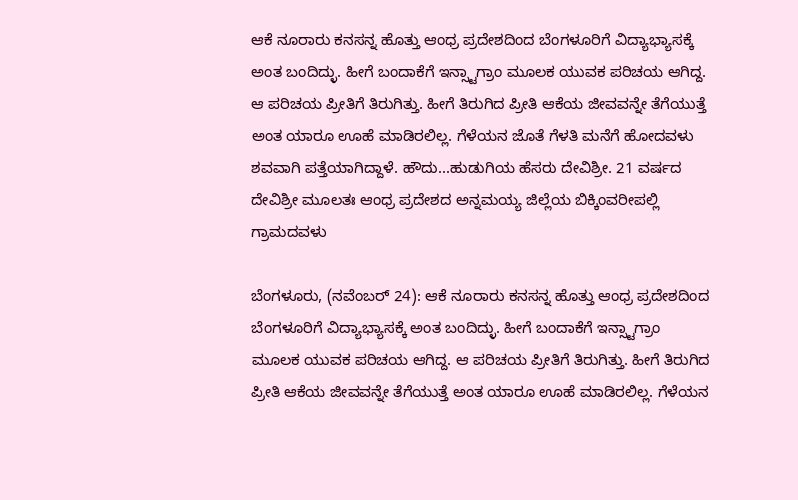ಆಕೆ ನೂರಾರು ಕನಸನ್ನ ಹೊತ್ತು ಆಂಧ್ರ ಪ್ರದೇಶದಿಂದ ಬೆಂಗಳೂರಿಗೆ ವಿದ್ಯಾಭ್ಯಾಸಕ್ಕೆ ಅಂತ ಬಂದಿದ್ಳು. ಹೀಗೆ ಬಂದಾಕೆಗೆ ಇನ್ಸ್ಟಾಗ್ರಾಂ ಮೂಲಕ ಯುವಕ ಪರಿಚಯ ಆಗಿದ್ದ. ಆ ಪರಿಚಯ ಪ್ರೀತಿಗೆ ತಿರುಗಿತ್ತು. ಹೀಗೆ ತಿರುಗಿದ ಪ್ರೀತಿ ಆಕೆಯ ಜೀವವನ್ನೇ ತೆಗೆಯುತ್ತೆ ಅಂತ ಯಾರೂ ಊಹೆ ಮಾಡಿರಲಿಲ್ಲ. ಗೆಳೆಯನ ಜೊತೆ ಗೆಳತಿ ಮನೆಗೆ ಹೋದವಳು ಶವವಾಗಿ ಪತ್ತೆಯಾಗಿದ್ದಾಳೆ. ಹೌದು...ಹುಡುಗಿಯ ಹೆಸರು ದೇವಿಶ್ರೀ. 21 ವರ್ಷದ ದೇವಿಶ್ರೀ ಮೂಲತಃ ಆಂಧ್ರ ಪ್ರದೇಶದ ಅನ್ನಮಯ್ಯ ಜಿಲ್ಲೆಯ ಬಿಕ್ಕಿಂವರೀಪಲ್ಲಿ ಗ್ರಾಮದವಳು

ಬೆಂಗಳೂರು, (ನವೆಂಬರ್ 24): ಆಕೆ ನೂರಾರು ಕನಸನ್ನ ಹೊತ್ತು ಆಂಧ್ರ ಪ್ರದೇಶದಿಂದ ಬೆಂಗಳೂರಿಗೆ ವಿದ್ಯಾಭ್ಯಾಸಕ್ಕೆ ಅಂತ ಬಂದಿದ್ಳು. ಹೀಗೆ ಬಂದಾಕೆಗೆ ಇನ್ಸ್ಟಾಗ್ರಾಂ ಮೂಲಕ ಯುವಕ ಪರಿಚಯ ಆಗಿದ್ದ. ಆ ಪರಿಚಯ ಪ್ರೀತಿಗೆ ತಿರುಗಿತ್ತು. ಹೀಗೆ ತಿರುಗಿದ ಪ್ರೀತಿ ಆಕೆಯ ಜೀವವನ್ನೇ ತೆಗೆಯುತ್ತೆ ಅಂತ ಯಾರೂ ಊಹೆ ಮಾಡಿರಲಿಲ್ಲ. ಗೆಳೆಯನ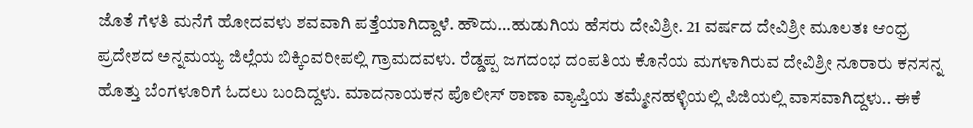ಜೊತೆ ಗೆಳತಿ ಮನೆಗೆ ಹೋದವಳು ಶವವಾಗಿ ಪತ್ತೆಯಾಗಿದ್ದಾಳೆ. ಹೌದು…ಹುಡುಗಿಯ ಹೆಸರು ದೇವಿಶ್ರೀ. 21 ವರ್ಷದ ದೇವಿಶ್ರೀ ಮೂಲತಃ ಆಂಧ್ರ ಪ್ರದೇಶದ ಅನ್ನಮಯ್ಯ ಜಿಲ್ಲೆಯ ಬಿಕ್ಕಿಂವರೀಪಲ್ಲಿ ಗ್ರಾಮದವಳು. ರೆಡ್ಡಪ್ಪ ಜಗದಂಭ ದಂಪತಿಯ ಕೊನೆಯ ಮಗಳಾಗಿರುವ ದೇವಿಶ್ರೀ ನೂರಾರು ಕನಸನ್ನ ಹೊತ್ತು ಬೆಂಗಳೂರಿಗೆ ಓದಲು ಬಂದಿದ್ದಳು. ಮಾದನಾಯಕನ ಪೊಲೀಸ್ ಠಾಣಾ ವ್ಯಾಪ್ತಿಯ ತಮ್ಮೇನಹಳ್ಳಿಯಲ್ಲಿ ಪಿಜಿಯಲ್ಲಿ ವಾಸವಾಗಿದ್ದಳು.. ಈಕೆ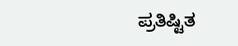ಪ್ರತಿಷ್ಟಿತ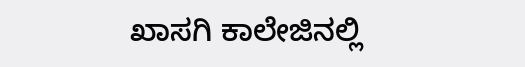ಖಾಸಗಿ ಕಾಲೇಜಿನಲ್ಲಿ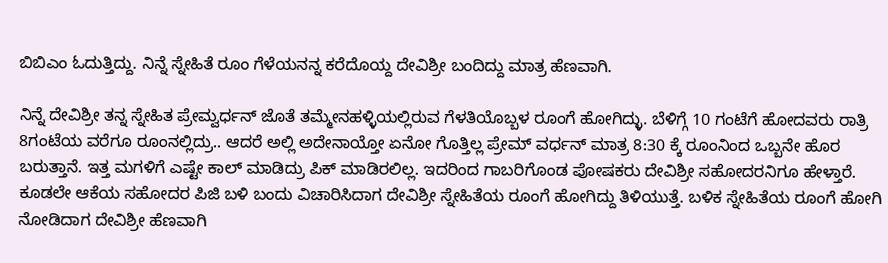ಬಿಬಿಎಂ ಓದುತ್ತಿದ್ದು. ನಿನ್ನೆ ಸ್ನೇಹಿತೆ ರೂಂ ಗೆಳೆಯನನ್ನ ಕರೆದೊಯ್ದ ದೇವಿಶ್ರೀ ಬಂದಿದ್ದು ಮಾತ್ರ ಹೆಣವಾಗಿ.

ನಿನ್ನೆ ದೇವಿಶ್ರೀ ತನ್ನ ಸ್ನೇಹಿತ ಪ್ರೇಮ್ವರ್ಧನ್ ಜೊತೆ ತಮ್ಮೇನಹಳ್ಳಿಯಲ್ಲಿರುವ ಗೆಳತಿಯೊಬ್ಬಳ ರೂಂಗೆ ಹೋಗಿದ್ಳು. ಬೆಳಿಗ್ಗೆ 10 ಗಂಟೆಗೆ ಹೋದವರು ರಾತ್ರಿ 8ಗಂಟೆಯ ವರೆಗೂ ರೂಂನಲ್ಲಿದ್ರು.. ಆದರೆ ಅಲ್ಲಿ ಅದೇನಾಯ್ತೋ ಏನೋ ಗೊತ್ತಿಲ್ಲ ಪ್ರೇಮ್ ವರ್ಧನ್ ಮಾತ್ರ 8:30 ಕ್ಕೆ ರೂಂನಿಂದ ಒಬ್ಬನೇ ಹೊರ ಬರುತ್ತಾನೆ. ಇತ್ತ‌ ಮಗಳಿಗೆ ಎಷ್ಟೇ ಕಾಲ್ ಮಾಡಿದ್ರು ಪಿಕ್ ಮಾಡಿರಲಿಲ್ಲ. ಇದರಿಂದ ಗಾಬರಿಗೊಂಡ ಪೋಷಕರು ದೇವಿಶ್ರೀ ಸಹೋದರನಿಗೂ ಹೇಳ್ತಾರೆ. ಕೂಡಲೇ ಆಕೆಯ ಸಹೋದರ ಪಿಜಿ ಬಳಿ ಬಂದು ವಿಚಾರಿಸಿದಾಗ ದೇವಿಶ್ರೀ ಸ್ನೇಹಿತೆಯ ರೂಂಗೆ ಹೋಗಿದ್ದು ತಿಳಿಯುತ್ತೆ. ಬಳಿಕ ಸ್ನೇಹಿತೆಯ ರೂಂಗೆ ಹೋಗಿ ನೋಡಿದಾಗ ದೇವಿಶ್ರೀ ಹೆಣವಾಗಿ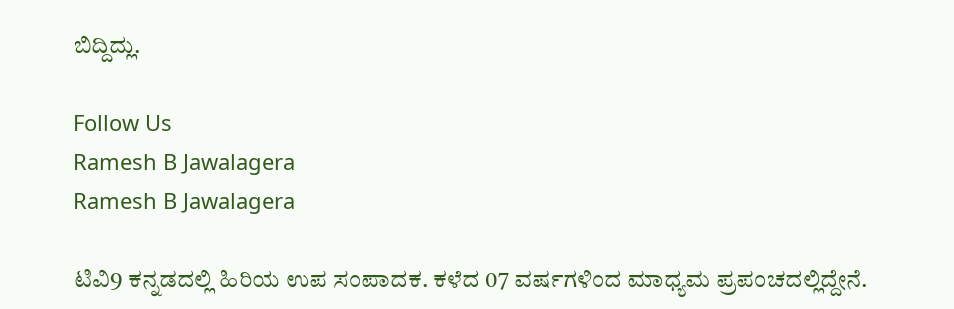ಬಿದ್ದಿದ್ಲು.

Follow Us
Ramesh B Jawalagera
Ramesh B Jawalagera

ಟಿವಿ9 ಕನ್ನಡದಲ್ಲಿ ಹಿರಿಯ ಉಪ ಸಂಪಾದಕ. ಕಳೆದ 07 ವರ್ಷಗಳಿಂದ ಮಾಧ್ಯಮ ಪ್ರಪಂಚದಲ್ಲಿದ್ದೇನೆ.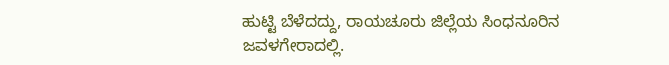ಹುಟ್ಟಿ ಬೆಳೆದದ್ದು, ರಾಯಚೂರು ಜಿಲ್ಲೆಯ ಸಿಂಧನೂರಿನ ಜವಳಗೇರಾದಲ್ಲಿ.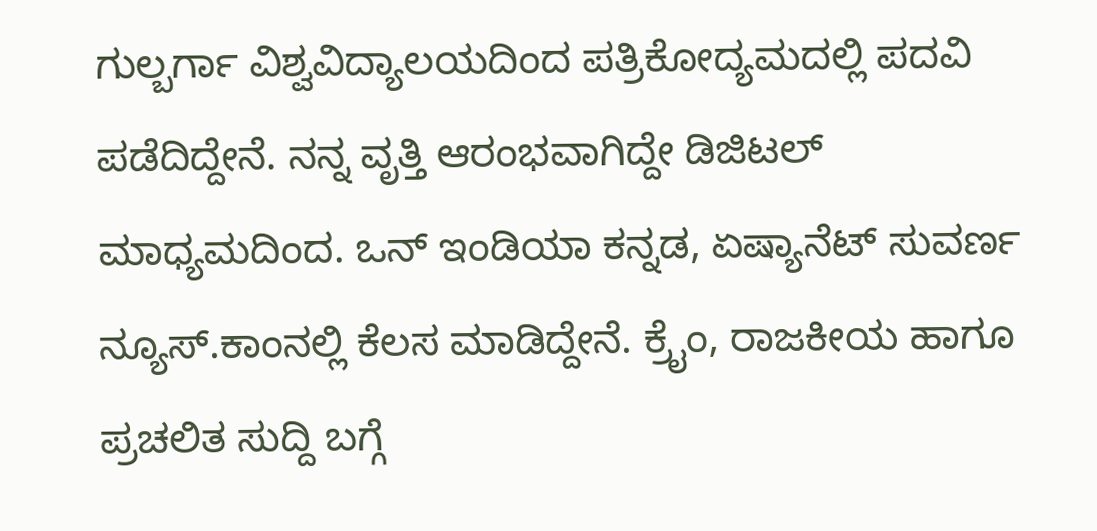ಗುಲ್ಬರ್ಗಾ ವಿಶ್ವವಿದ್ಯಾಲಯದಿಂದ ಪತ್ರಿಕೋದ್ಯಮದಲ್ಲಿ ಪದವಿ ಪಡೆದಿದ್ದೇನೆ. ನನ್ನ ವೃತ್ತಿ ಆರಂಭವಾಗಿದ್ದೇ ಡಿಜಿಟಲ್ ಮಾಧ್ಯಮದಿಂದ. ಒನ್ ಇಂಡಿಯಾ ಕನ್ನಡ, ಏಷ್ಯಾನೆಟ್ ಸುವರ್ಣ ನ್ಯೂಸ್.ಕಾಂನಲ್ಲಿ ಕೆಲಸ ಮಾಡಿದ್ದೇನೆ. ಕ್ರೈಂ, ರಾಜಕೀಯ ಹಾಗೂ ಪ್ರಚಲಿತ ಸುದ್ದಿ ಬಗ್ಗೆ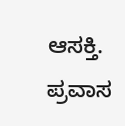ಆಸಕ್ತಿ. ಪ್ರವಾಸ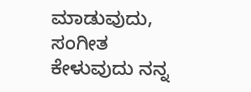ಮಾಡುವುದು, ಸಂಗೀತ ಕೇಳುವುದು ನನ್ನ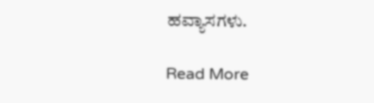ಹವ್ಯಾಸಗಳು.

Read More